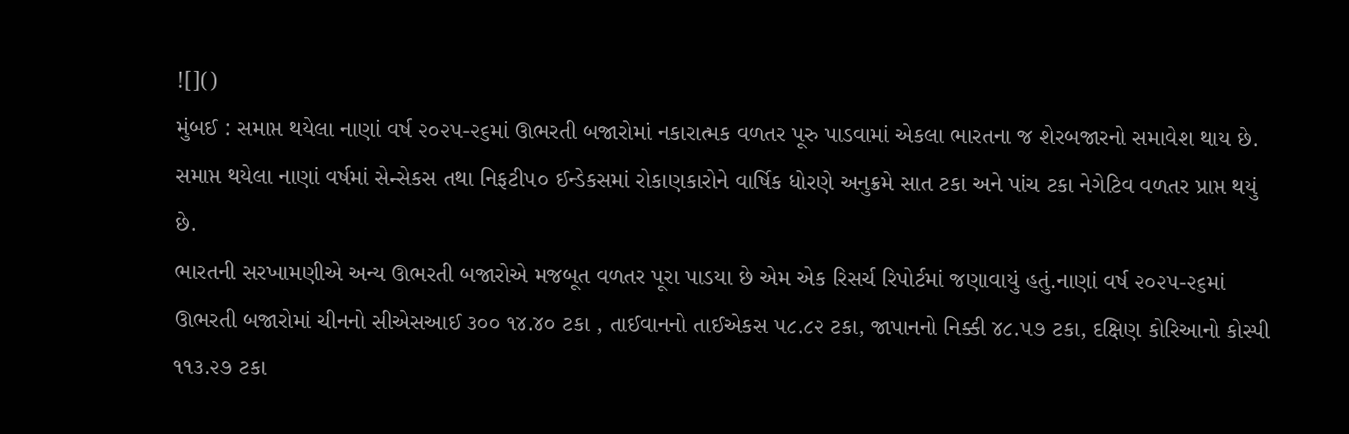![]()
મુંબઈ : સમાપ્ત થયેલા નાણાં વર્ષ ૨૦૨૫-૨૬માં ઊભરતી બજારોમાં નકારાત્મક વળતર પૂરુ પાડવામાં એકલા ભારતના જ શેરબજારનો સમાવેશ થાય છે. સમાપ્ત થયેલા નાણાં વર્ષમાં સેન્સેકસ તથા નિફટી૫૦ ઈન્ડેકસમાં રોકાણકારોને વાર્ષિક ધોરણે અનુક્રમે સાત ટકા અને પાંચ ટકા નેગેટિવ વળતર પ્રાપ્ત થયું છે.
ભારતની સરખામણીએ અન્ય ઊભરતી બજારોએ મજબૂત વળતર પૂરા પાડયા છે એમ એક રિસર્ચ રિપોર્ટમાં જણાવાયું હતું.નાણાં વર્ષ ૨૦૨૫-૨૬માં ઊભરતી બજારોમાં ચીનનો સીએસઆઈ ૩૦૦ ૧૪.૪૦ ટકા , તાઈવાનનો તાઈએકસ ૫૮.૮૨ ટકા, જાપાનનો નિક્કી ૪૮.૫૭ ટકા, દક્ષિણ કોરિઆનો કોસ્પી ૧૧૩.૨૭ ટકા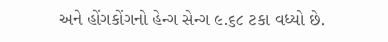અને હોંગકોંગનો હેન્ગ સેન્ગ ૯.૬૮ ટકા વધ્યો છે.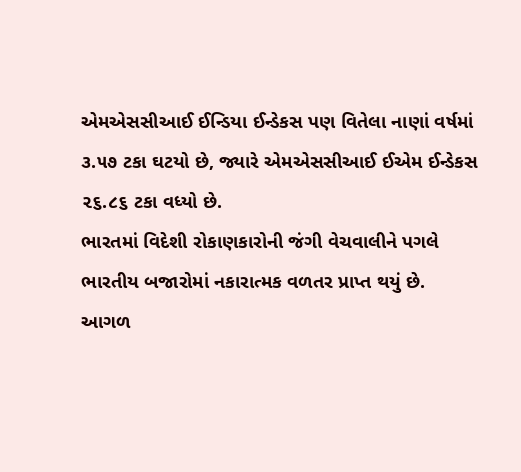એમએસસીઆઈ ઈન્ડિયા ઈન્ડેકસ પણ વિતેલા નાણાં વર્ષમાં ૩.૫૭ ટકા ઘટયો છે, જ્યારે એમએસસીઆઈ ઈએમ ઈન્ડેકસ ૨૬.૮૬ ટકા વધ્યો છે.
ભારતમાં વિદેશી રોકાણકારોની જંગી વેચવાલીને પગલે ભારતીય બજારોમાં નકારાત્મક વળતર પ્રાપ્ત થયું છે.
આગળ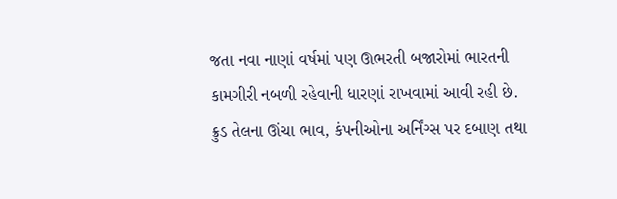જતા નવા નાણાં વર્ષમાં પણ ઊભરતી બજારોમાં ભારતની કામગીરી નબળી રહેવાની ધારણાં રાખવામાં આવી રહી છે. ક્રુડ તેલના ઊંચા ભાવ, કંપનીઓના અર્નિંગ્સ પર દબાણ તથા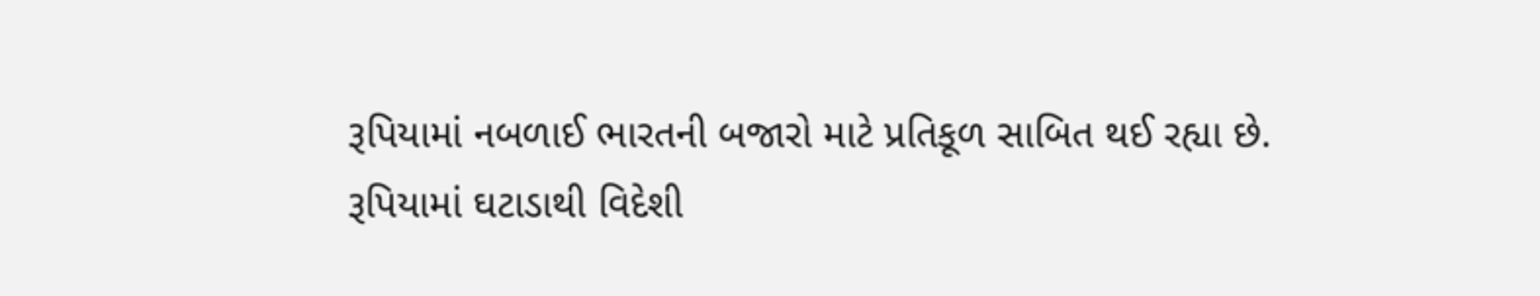રૂપિયામાં નબળાઈ ભારતની બજારો માટે પ્રતિકૂળ સાબિત થઈ રહ્યા છે.
રૂપિયામાં ઘટાડાથી વિદેશી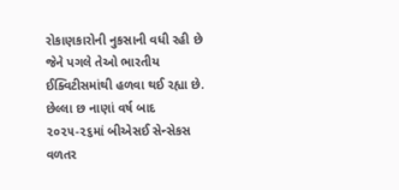રોકાણકારોની નુકસાની વધી રહી છે જેને પગલે તેઓ ભારતીય ઈક્વિટીસમાંથી હળવા થઈ રહ્યા છે.
છેલ્લા છ નાણાં વર્ષ બાદ ૨૦૨૫-૨૬માં બીએસઈ સેન્સેકસ વળતર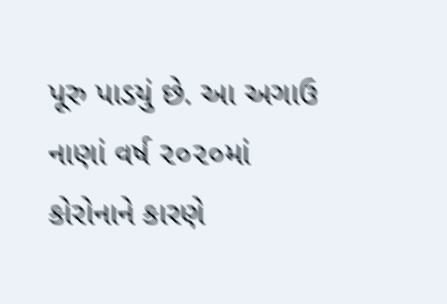પૂરુ પાડયું છે. આ અગાઉ નાણાં વર્ષ ૨૦૨૦માં કોરોનાને કારણે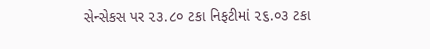સેન્સેકસ પર ૨૩.૮૦ ટકા નિફટીમાં ૨૬.૦૩ ટકા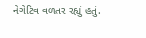નેગેટિવ વળતર રહ્યું હતું.